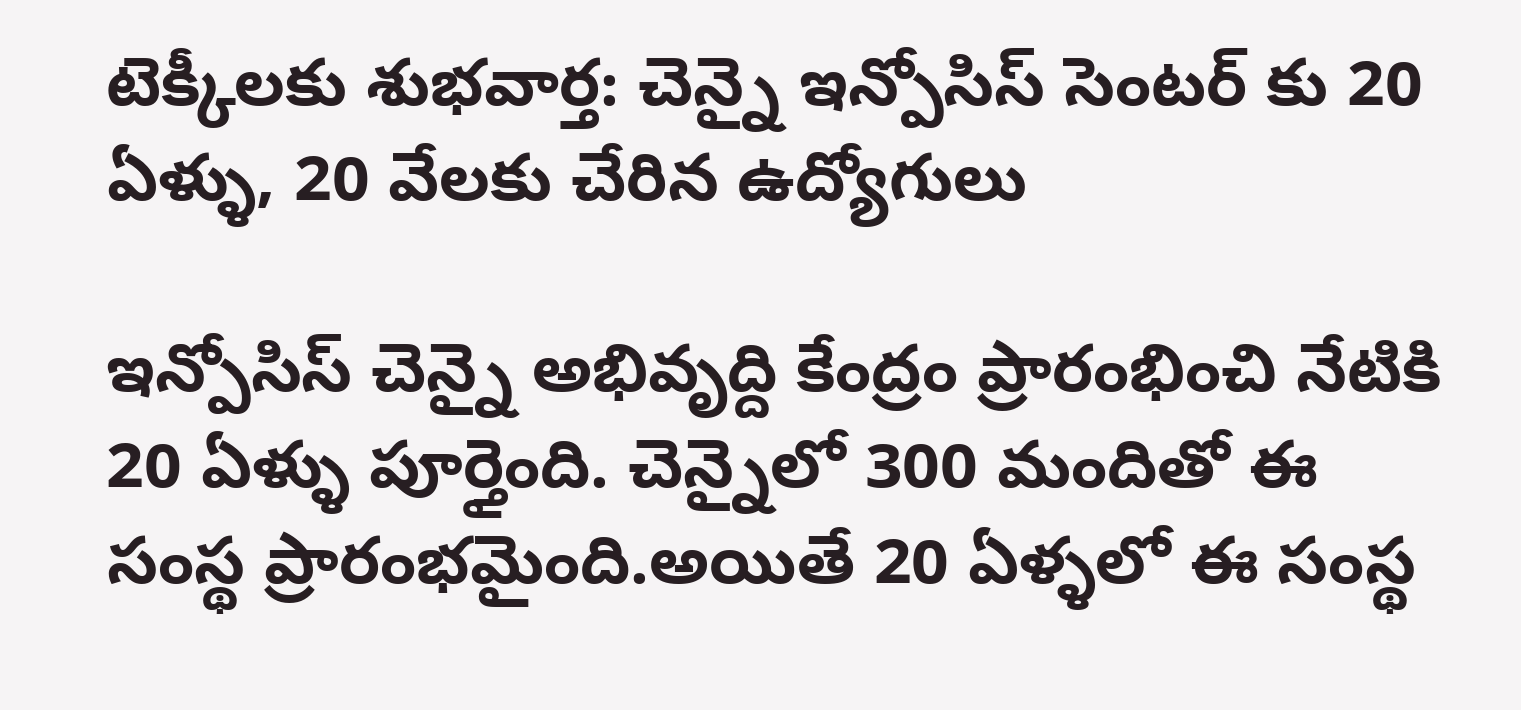టెక్కీలకు శుభవార్త: చెన్నై ఇన్పోసిస్ సెంటర్ కు 20 ఏళ్ళు, 20 వేలకు చేరిన ఉద్యోగులు

ఇన్పోసిస్ చెన్నై అభివృద్ది కేంద్రం ప్రారంభించి నేటికి 20 ఏళ్ళు పూర్తైంది. చెన్నైలో 300 మందితో ఈ సంస్థ ప్రారంభమైంది.అయితే 20 ఏళ్ళలో ఈ సంస్థ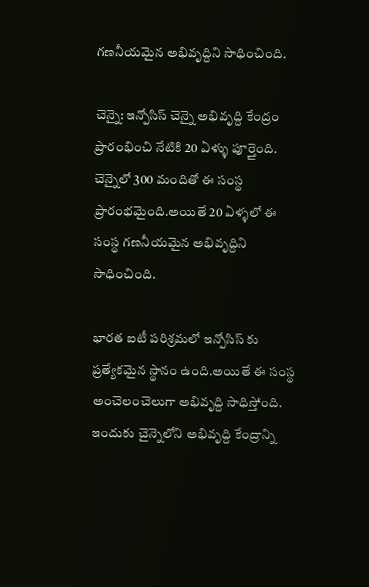గణనీయమైన అభివృద్దిని సాధించింది.

చెన్నై: ఇన్పోసిస్ చెన్నై అభివృద్ది కేంద్రం ప్రారంభించి నేటికి 20 ఏళ్ళు పూర్తైంది. చెన్నైలో 300 మందితో ఈ సంస్థ ప్రారంభమైంది.అయితే 20 ఏళ్ళలో ఈ సంస్థ గణనీయమైన అభివృద్దిని సాధించింది.

భారత ఐటీ పరిశ్రమలో ఇన్పోసిస్ కు ప్రత్యేకమైన స్థానం ఉంది.అయితే ఈ సంస్థ అంచెలంచెలుగా అభివృద్ది సాధిస్తోంది. ఇందుకు చైన్నెలోని అభివృద్ది కేంద్రాన్ని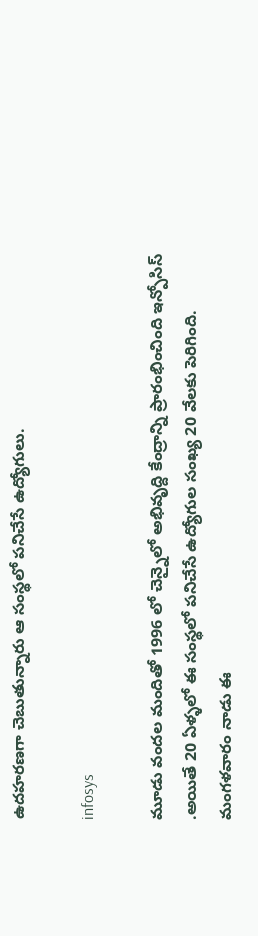ఉదహరణగా చెబుతున్నారు ఆ సంస్థలో పనిచేసే ఉద్యోగులు.

infosys

మూడు వందల మందితో 1996 లో చెన్నైలో అభివృద్ది కేంద్రాన్ని ప్రారంభించింది ఇన్పోసిస్ .అయితే 20 ఏళ్ళలో ఈ సంస్థలో పనిచేసే ఉద్యోగుల సంఖ్య 20 వేలకు పెరిగింది. మంగళవారం నాడు ఈ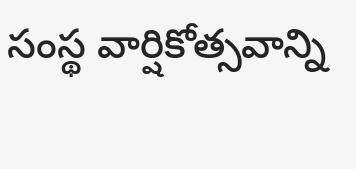సంస్థ వార్షికోత్సవాన్ని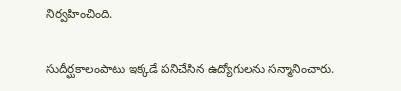నిర్వహించింది.

సుదీర్ఘకాలంపాటు ఇక్కడే పనిచేసిన ఉద్యోగులను సన్మానించారు.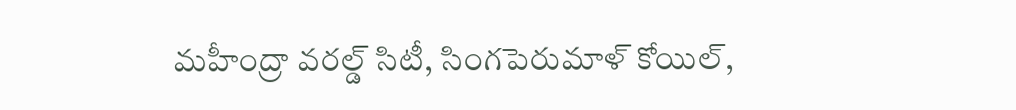మహీంద్రా వరల్డ్ సిటీ, సింగపెరుమాళ్ కోయిల్,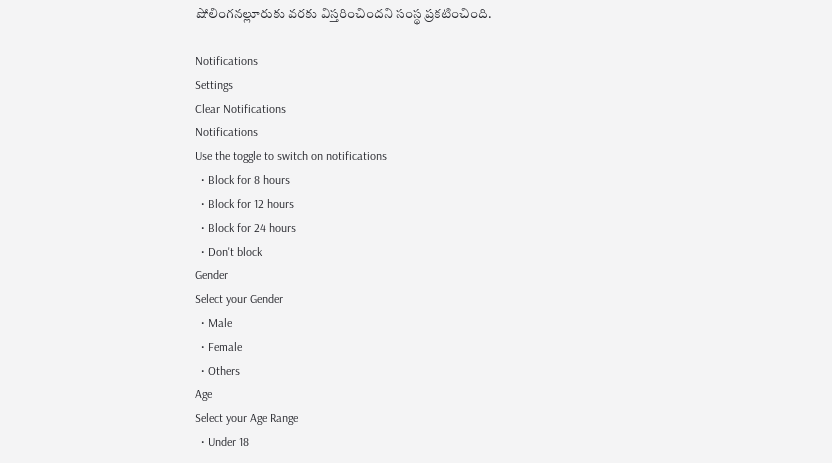షోలింగనల్లూరుకు వరకు విస్తరించిందని సంస్థ ప్రకటించింది.

Notifications
Settings
Clear Notifications
Notifications
Use the toggle to switch on notifications
  • Block for 8 hours
  • Block for 12 hours
  • Block for 24 hours
  • Don't block
Gender
Select your Gender
  • Male
  • Female
  • Others
Age
Select your Age Range
  • Under 18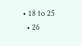• 18 to 25
  • 26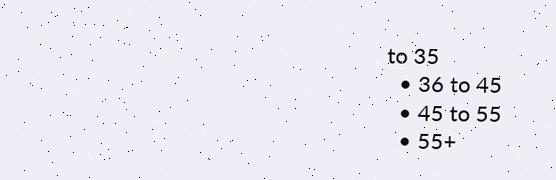to 35
  • 36 to 45
  • 45 to 55
  • 55+